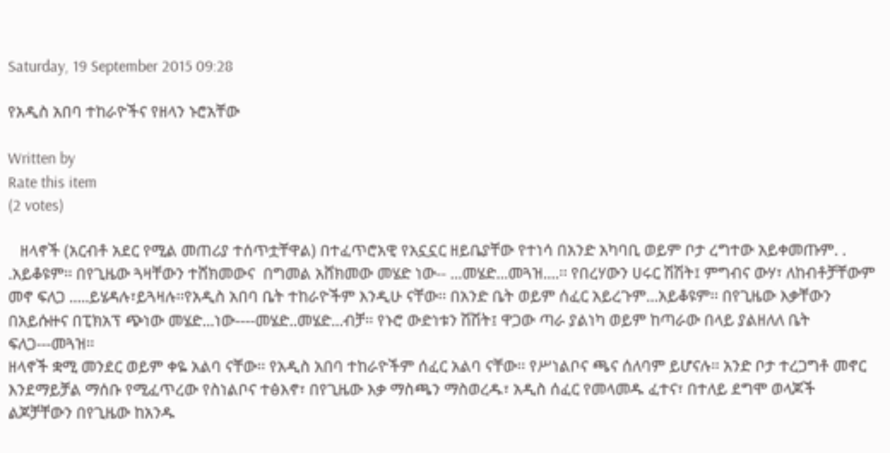Saturday, 19 September 2015 09:28

የአዲስ አበባ ተከራዮችና የዘላን ኑሮአቸው

Written by
Rate this item
(2 votes)

   ዘላኖች (አርብቶ አደር የሚል መጠሪያ ተሰጥቷቸዋል) በተፈጥሮአዊ የአኗኗር ዘይቤያቸው የተነሳ በአንድ አካባቢ ወይም ቦታ ረግተው አይቀመጡም. . .አይቆዩም፡፡ በየጊዜው ጓዛቸውን ተሸክመውና  በግመል አሸክመው መሄድ ነው-- ...መሄድ...መጓዝ....፡፡ የበረሃውን ሀሩር ሽሽት፤ ምግብና ውሃ፣ ለከብቶቻቸውም መኖ ፍለጋ .....ይሄዳሉ፣ይጓዛሉ፡፡የአዲስ አበባ ቤት ተከራዮችም እንዲሁ ናቸው፡፡ በአንድ ቤት ወይም ሰፈር አይረጉም...አይቆዩም፡፡ በየጊዜው እቃቸውን በአይሱዙና በፒክአፕ ጭነው መሄድ...ነው----መሄድ..መሄድ...ብቻ፡፡ የኑሮ ውድነቱን ሽሽት፤ ዋጋው ጣራ ያልነካ ወይም ከጣራው በላይ ያልዘለለ ቤት ፍለጋ---መጓዝ፡፡
ዘላኖች ቋሚ መንደር ወይም ቀዬ አልባ ናቸው፡፡ የአዲስ አበባ ተከራዮችም ሰፈር አልባ ናቸው፡፡ የሥነልቦና ጫና ሰለባም ይሆናሉ፡፡ አንድ ቦታ ተረጋግቶ መኖር እንደማይቻል ማሰቡ የሚፈጥረው የስነልቦና ተፅእኖ፣ በየጊዜው እቃ ማስጫን ማስወረዱ፣ አዲስ ሰፈር የመላመዱ ፈተና፣ በተለይ ደግሞ ወላጆች ልጆቻቸውን በየጊዜው ከአንዱ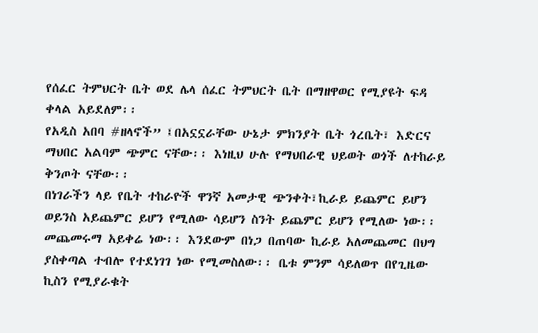የሰፈር ትምህርት ቤት ወደ ሌላ ሰፈር ትምህርት ቤት በማዘዋወር የሚያዩት ፍዳ ቀላል አይደለም፡፡
የአዲስ አበባ #ዘላኖች” ፤በአኗኗራቸው ሁኔታ ምክንያት ቤት ጎረቤት፣ እድርና  ማህበር አልባም ጭምር ናቸው፡፡ እነዚህ ሁሉ የማህበራዊ ህይወት ወጎች ለተከራይ ቅንጦት ናቸው፡፡
በነገራችን ላይ የቤት ተከራዮች ዋንኛ አመታዊ ጭንቀት፣ኪራይ ይጨምር ይሆን ወይንስ አይጨምር ይሆን የሚለው ሳይሆን ስንት ይጨምር ይሆን የሚለው ነው፡፡ መጨመሩማ አይቀሬ ነው፡፡ እንደውም በነጋ በጠባው ኪራይ አለመጨመር በህግ ያስቀጣል ተብሎ የተደነገገ ነው የሚመስለው፡፡ ቤቱ ምንም ሳይለወጥ በየጊዜው ኪስን የሚያራቁት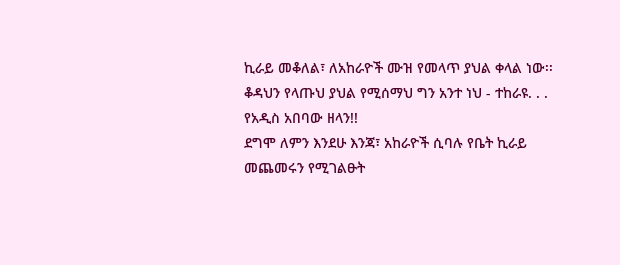ኪራይ መቆለል፣ ለአከራዮች ሙዝ የመላጥ ያህል ቀላል ነው፡፡
ቆዳህን የላጡህ ያህል የሚሰማህ ግን አንተ ነህ - ተከራዩ. . . የአዲስ አበባው ዘላን!!
ደግሞ ለምን እንደሁ እንጃ፣ አከራዮች ሲባሉ የቤት ኪራይ መጨመሩን የሚገልፁት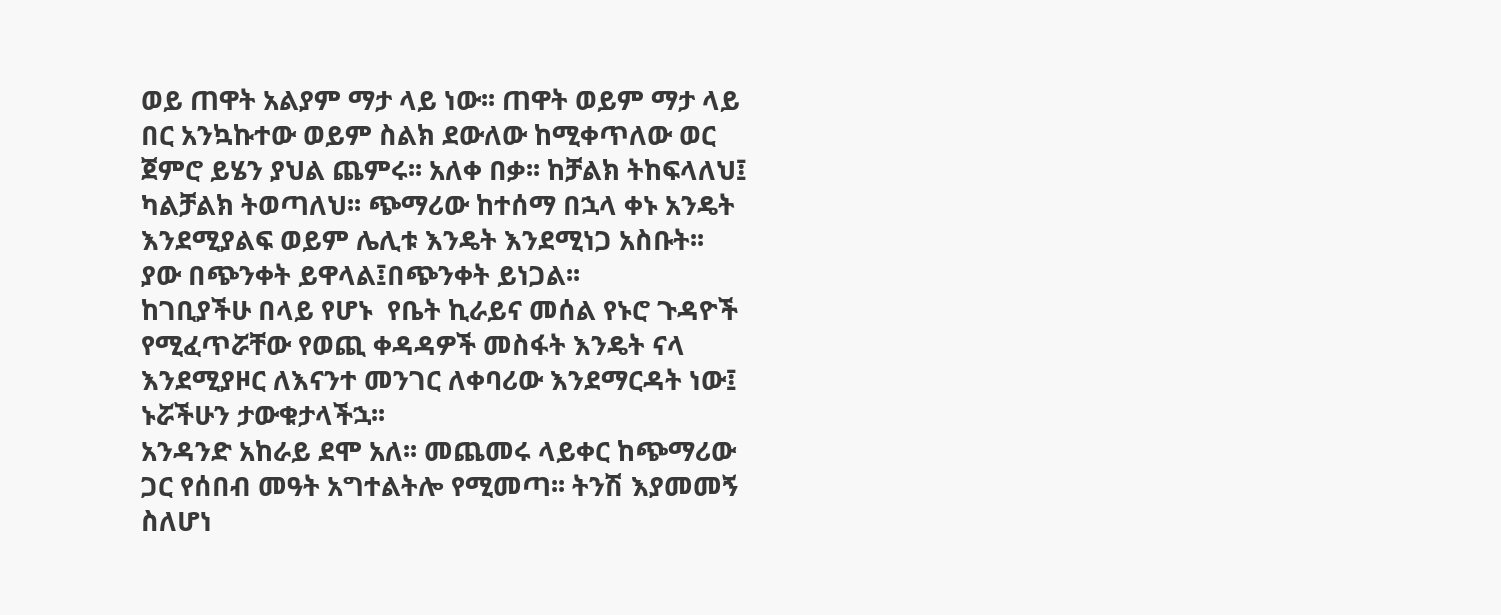ወይ ጠዋት አልያም ማታ ላይ ነው፡፡ ጠዋት ወይም ማታ ላይ በር አንኳኩተው ወይም ስልክ ደውለው ከሚቀጥለው ወር ጀምሮ ይሄን ያህል ጨምሩ፡፡ አለቀ በቃ፡፡ ከቻልክ ትከፍላለህ፤ ካልቻልክ ትወጣለህ፡፡ ጭማሪው ከተሰማ በኋላ ቀኑ አንዴት እንደሚያልፍ ወይም ሌሊቱ እንዴት እንደሚነጋ አስቡት፡፡ ያው በጭንቀት ይዋላል፤በጭንቀት ይነጋል፡፡
ከገቢያችሁ በላይ የሆኑ  የቤት ኪራይና መሰል የኑሮ ጉዳዮች የሚፈጥሯቸው የወጪ ቀዳዳዎች መስፋት እንዴት ናላ እንደሚያዞር ለእናንተ መንገር ለቀባሪው እንደማርዳት ነው፤ ኑሯችሁን ታውቁታላችኋ፡፡
አንዳንድ አከራይ ደሞ አለ፡፡ መጨመሩ ላይቀር ከጭማሪው ጋር የሰበብ መዓት አግተልትሎ የሚመጣ፡፡ ትንሽ እያመመኝ ስለሆነ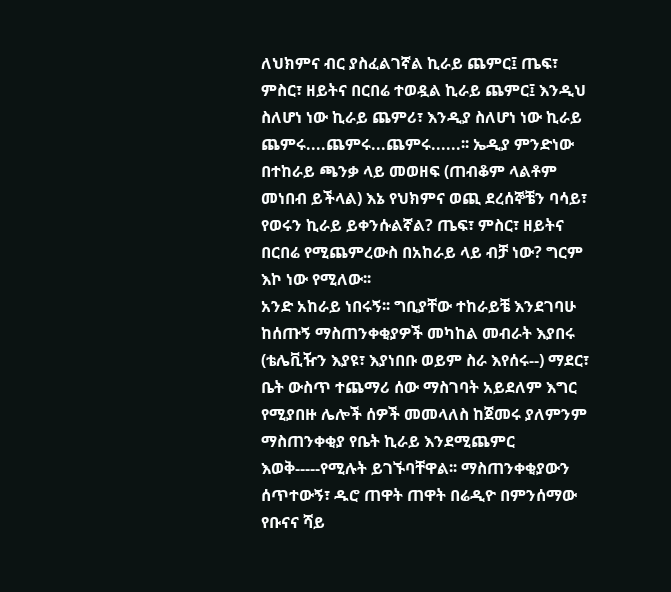ለህክምና ብር ያስፈልገኛል ኪራይ ጨምር፤ ጤፍ፣ ምስር፣ ዘይትና በርበሬ ተወዷል ኪራይ ጨምር፤ እንዲህ ስለሆነ ነው ኪራይ ጨምሪ፣ እንዲያ ስለሆነ ነው ኪራይ ጨምሩ....ጨምሩ...ጨምሩ......፡፡ ኤዲያ ምንድነው በተከራይ ጫንቃ ላይ መወዘፍ (ጠብቆም ላልቶም መነበብ ይችላል) እኔ የህክምና ወጪ ደረሰኞቼን ባሳይ፣ የወሩን ኪራይ ይቀንሱልኛል? ጤፍ፣ ምስር፣ ዘይትና በርበሬ የሚጨምረውስ በአከራይ ላይ ብቻ ነው? ግርም እኮ ነው የሚለው፡፡
አንድ አከራይ ነበሩኝ፡፡ ግቢያቸው ተከራይቼ እንደገባሁ ከሰጡኝ ማስጠንቀቂያዎች መካከል መብራት እያበሩ (ቴሌቪዥን እያዩ፣ እያነበቡ ወይም ስራ እየሰሩ--) ማደር፣ ቤት ውስጥ ተጨማሪ ሰው ማስገባት አይደለም እግር የሚያበዙ ሌሎች ሰዎች መመላለስ ከጀመሩ ያለምንም ማስጠንቀቂያ የቤት ኪራይ እንደሚጨምር እወቅ-----የሚሉት ይገኙባቸዋል፡፡ ማስጠንቀቂያውን ሰጥተውኝ፣ ዱሮ ጠዋት ጠዋት በሬዲዮ በምንሰማው የቡናና ሻይ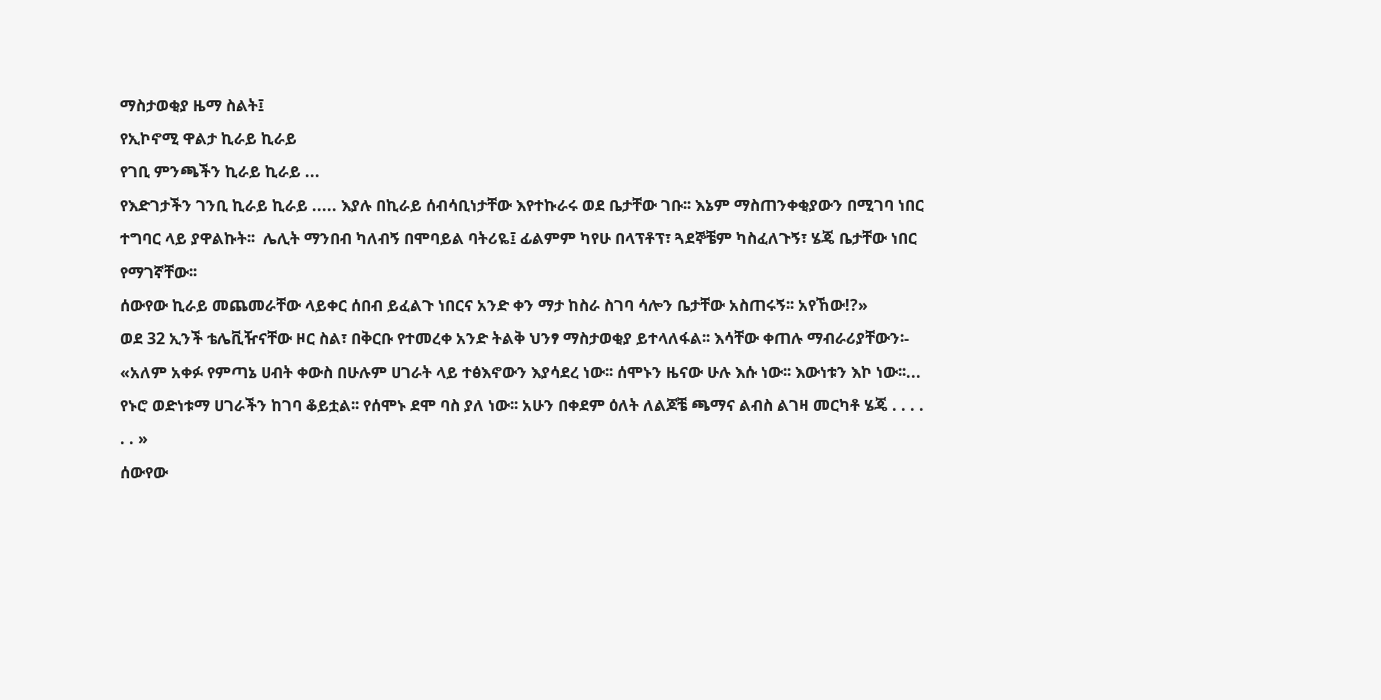ማስታወቂያ ዜማ ስልት፤
የኢኮኖሚ ዋልታ ኪራይ ኪራይ
የገቢ ምንጫችን ኪራይ ኪራይ ...
የእድገታችን ገንቢ ኪራይ ኪራይ ..... እያሉ በኪራይ ሰብሳቢነታቸው እየተኩራሩ ወደ ቤታቸው ገቡ፡፡ እኔም ማስጠንቀቂያውን በሚገባ ነበር ተግባር ላይ ያዋልኩት፡፡  ሌሊት ማንበብ ካለብኝ በሞባይል ባትሪዬ፤ ፊልምም ካየሁ በላፕቶፕ፣ ጓደኞቼም ካስፈለጉኝ፣ ሄጄ ቤታቸው ነበር የማገኛቸው፡፡
ሰውየው ኪራይ መጨመራቸው ላይቀር ሰበብ ይፈልጉ ነበርና አንድ ቀን ማታ ከስራ ስገባ ሳሎን ቤታቸው አስጠሩኝ፡፡ አየኸው!?»
ወደ 32 ኢንች ቴሌቪዥናቸው ዞር ስል፣ በቅርቡ የተመረቀ አንድ ትልቅ ህንፃ ማስታወቂያ ይተላለፋል፡፡ እሳቸው ቀጠሉ ማብራሪያቸውን፡-
«አለም አቀፉ የምጣኔ ሀብት ቀውስ በሁሉም ሀገራት ላይ ተፅእኖውን እያሳደረ ነው፡፡ ሰሞኑን ዜናው ሁሉ እሱ ነው፡፡ እውነቱን እኮ ነው፡፡... የኑሮ ወድነቱማ ሀገራችን ከገባ ቆይቷል፡፡ የሰሞኑ ደሞ ባስ ያለ ነው፡፡ አሁን በቀደም ዕለት ለልጆቼ ጫማና ልብስ ልገዛ መርካቶ ሄጄ . . . . . . »
ሰውየው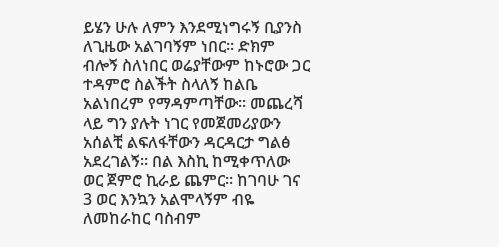ይሄን ሁሉ ለምን እንደሚነግሩኝ ቢያንስ ለጊዜው አልገባኝም ነበር፡፡ ድክም ብሎኝ ስለነበር ወሬያቸውም ከኑሮው ጋር ተዳምሮ ስልችት ስላለኝ ከልቤ አልነበረም የማዳምጣቸው፡፡ መጨረሻ ላይ ግን ያሉት ነገር የመጀመሪያውን አሰልቺ ልፍለፋቸውን ዳርዳርታ ግልፅ አደረገልኝ፡፡ በል እስኪ ከሚቀጥለው ወር ጀምሮ ኪራይ ጨምር፡፡ ከገባሁ ገና 3 ወር እንኳን አልሞላኝም ብዬ ለመከራከር ባስብም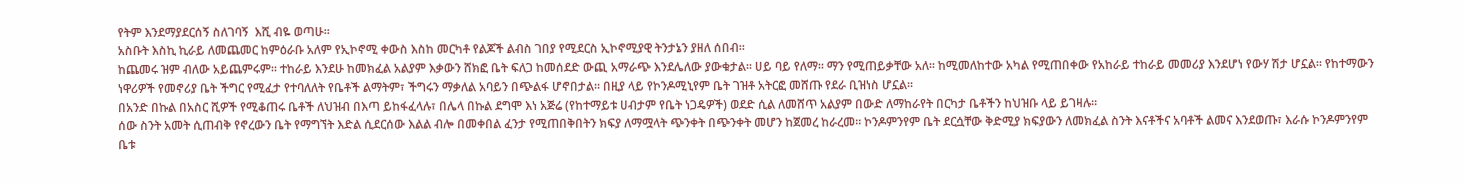የትም እንደማያደርሰኝ ስለገባኝ  እሺ ብዬ ወጣሁ፡፡
አስቡት እስኪ ኪራይ ለመጨመር ከምዕራቡ አለም የኢኮኖሚ ቀውስ እስከ መርካቶ የልጆች ልብስ ገበያ የሚደርስ ኢኮኖሚያዊ ትንታኔን ያዘለ ሰበብ፡፡
ከጨመሩ ዝም ብለው አይጨምሩም፡፡ ተከራይ እንደሁ ከመክፈል አልያም እቃውን ሸክፎ ቤት ፍለጋ ከመሰደድ ውጪ አማራጭ እንደሌለው ያውቁታል፡፡ ሀይ ባይ የለማ፡፡ ማን የሚጠይቃቸው አለ፡፡ ከሚመለከተው አካል የሚጠበቀው የአከራይ ተከራይ መመሪያ እንደሆነ የውሃ ሽታ ሆኗል፡፡ የከተማውን ነዋሪዎች የመኖሪያ ቤት ችግር የሚፈታ የተባለለት የቤቶች ልማትም፣ ችግሩን ማቃለል አባይን በጭልፋ ሆኖበታል፡፡ በዚያ ላይ የኮንዶሚኒየም ቤት ገዝቶ አትርፎ መሸጡ የደራ ቢዝነስ ሆኗል፡፡
በአንድ በኩል በአስር ሺዎች የሚቆጠሩ ቤቶች ለህዝብ በእጣ ይከፋፈላሉ፣ በሌላ በኩል ደግሞ እነ አጅሬ (የከተማይቱ ሀብታም የቤት ነጋዴዎች) ወደድ ሲል ለመሸጥ አልያም በውድ ለማከራየት በርካታ ቤቶችን ከህዝቡ ላይ ይገዛሉ፡፡
ሰው ስንት አመት ሲጠብቅ የኖረውን ቤት የማግኘት እድል ሲደርሰው እልል ብሎ በመቀበል ፈንታ የሚጠበቅበትን ክፍያ ለማሟላት ጭንቀት በጭንቀት መሆን ከጀመረ ከራረመ፡፡ ኮንዶምንየም ቤት ደርሷቸው ቅድሚያ ክፍያውን ለመክፈል ስንት እናቶችና አባቶች ልመና እንደወጡ፣ እራሱ ኮንዶምንየም ቤቱ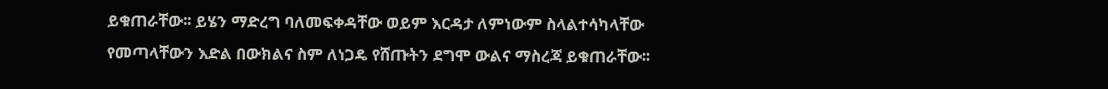ይቁጠራቸው፡፡ ይሄን ማድረግ ባለመፍቀዳቸው ወይም እርዳታ ለምነውም ስላልተሳካላቸው የመጣላቸውን እድል በውክልና ስም ለነጋዴ የሸጡትን ደግሞ ውልና ማስረጃ ይቁጠራቸው፡፡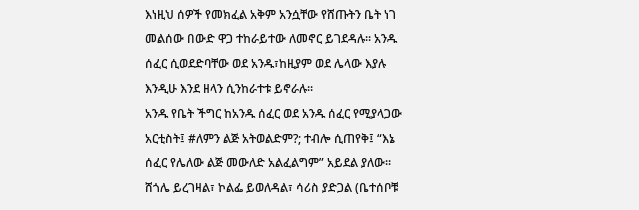እነዚህ ሰዎች የመክፈል አቅም አንሷቸው የሸጡትን ቤት ነገ መልሰው በውድ ዋጋ ተከራይተው ለመኖር ይገደዳሉ፡፡ አንዱ ሰፈር ሲወደድባቸው ወደ አንዱ፣ከዚያም ወደ ሌላው እያሉ እንዲሁ እንደ ዘላን ሲንከራተቱ ይኖራሉ፡፡
አንዱ የቤት ችግር ከአንዱ ሰፈር ወደ አንዱ ሰፈር የሚያላጋው አርቲስት፤ #ለምን ልጅ አትወልድም?; ተብሎ ሲጠየቅ፤ “እኔ ሰፈር የሌለው ልጅ መውለድ አልፈልግም” አይደል ያለው፡፡ ሸጎሌ ይረገዛል፣ ኮልፌ ይወለዳል፣ ሳሪስ ያድጋል (ቤተሰቦቹ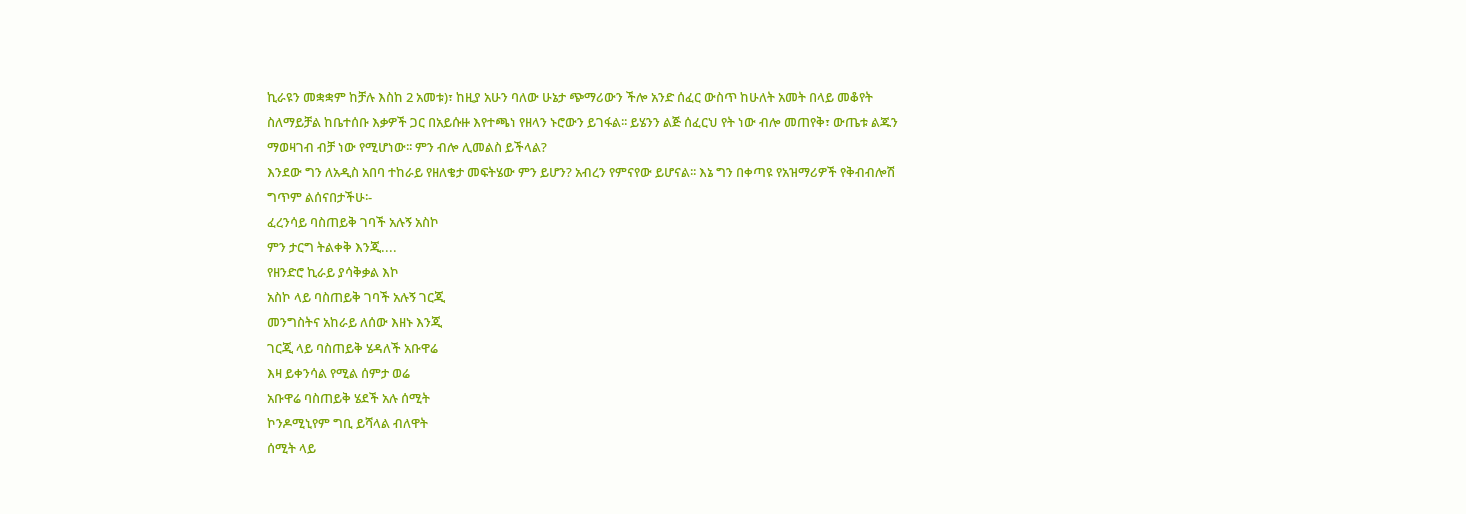ኪራዩን መቋቋም ከቻሉ እስከ 2 አመቱ)፣ ከዚያ አሁን ባለው ሁኔታ ጭማሪውን ችሎ አንድ ሰፈር ውስጥ ከሁለት አመት በላይ መቆየት ስለማይቻል ከቤተሰቡ እቃዎች ጋር በአይሱዙ እየተጫነ የዘላን ኑሮውን ይገፋል፡፡ ይሄንን ልጅ ሰፈርህ የት ነው ብሎ መጠየቅ፣ ውጤቱ ልጁን ማወዛገብ ብቻ ነው የሚሆነው፡፡ ምን ብሎ ሊመልስ ይችላል?
እንደው ግን ለአዲስ አበባ ተከራይ የዘለቄታ መፍትሄው ምን ይሆን? አብረን የምናየው ይሆናል፡፡ እኔ ግን በቀጣዩ የአዝማሪዎች የቅብብሎሽ ግጥም ልሰናበታችሁ፡-
ፈረንሳይ ባስጠይቅ ገባች አሉኝ አስኮ
ምን ታርግ ትልቀቅ እንጂ....
የዘንድሮ ኪራይ ያሳቅቃል እኮ
አስኮ ላይ ባስጠይቅ ገባች አሉኝ ገርጂ
መንግስትና አከራይ ለሰው እዘኑ እንጂ
ገርጂ ላይ ባስጠይቅ ሄዳለች አቡዋሬ
እዛ ይቀንሳል የሚል ሰምታ ወሬ
አቡዋሬ ባስጠይቅ ሄደች አሉ ሰሚት
ኮንዶሚኒየም ግቢ ይሻላል ብለዋት
ሰሚት ላይ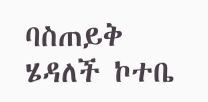ባስጠይቅ ሄዳለች ኮተቤ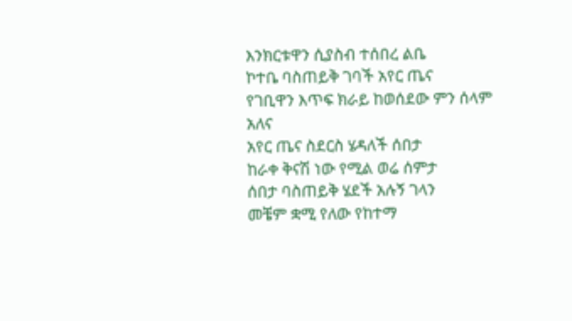እንክርቱዋን ሲያስብ ተሰበረ ልቤ
ኮተቤ ባስጠይቅ ገባች አየር ጤና
የገቢዋን እጥፍ ክራይ ከወሰደው ምን ሰላም አለና
አየር ጤና ስደርስ ሄዳለች ሰበታ
ከራቀ ቅናሽ ነው የሚል ወሬ ሰምታ
ሰበታ ባስጠይቅ ሄደች አሉኝ ገላን
መቼም ቋሚ የለው የከተማ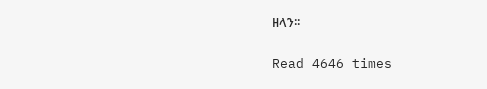ዘላን፡፡

Read 4646 times